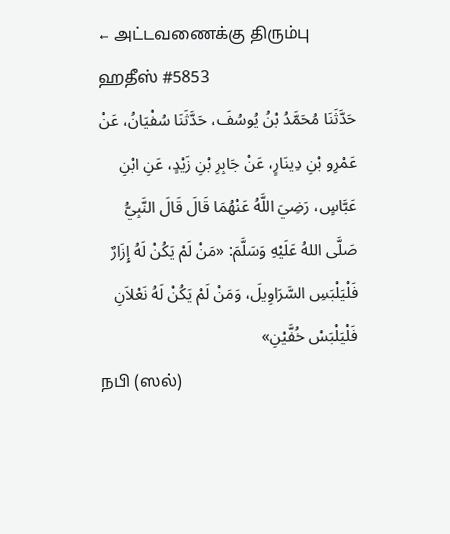← அட்டவணைக்கு திரும்பு
ஹதீஸ் #5853
حَدَّثَنَا مُحَمَّدُ بْنُ يُوسُفَ، حَدَّثَنَا سُفْيَانُ، عَنْ عَمْرِو بْنِ دِينَارٍ، عَنْ جَابِرِ بْنِ زَيْدٍ، عَنِ ابْنِ عَبَّاسٍ، رَضِيَ اللَّهُ عَنْهُمَا قَالَ قَالَ النَّبِيُّ صَلَّى اللهُ عَلَيْهِ وَسَلَّمَ: «مَنْ لَمْ يَكُنْ لَهُ إِزَارٌ فَلْيَلْبَسِ السَّرَاوِيلَ، وَمَنْ لَمْ يَكُنْ لَهُ نَعْلاَنِ فَلْيَلْبَسْ خُفَّيْنِ»
நபி (ஸல்)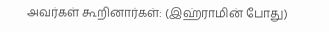அவர்கள் கூறினார்கள்: (இஹ்ராமின் போது)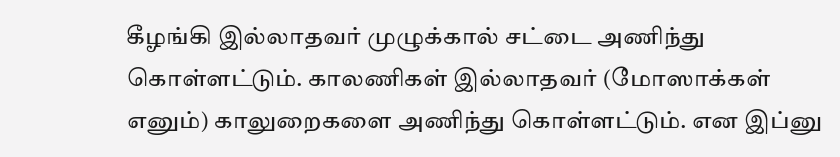கீழங்கி இல்லாதவர் முழுக்கால் சட்டை அணிந்து கொள்ளட்டும். காலணிகள் இல்லாதவர் (மோஸாக்கள் எனும்) காலுறைகளை அணிந்து கொள்ளட்டும். என இப்னு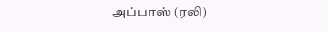அப்பாஸ் (ரலி)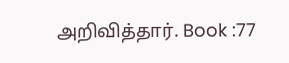அறிவித்தார். Book :77